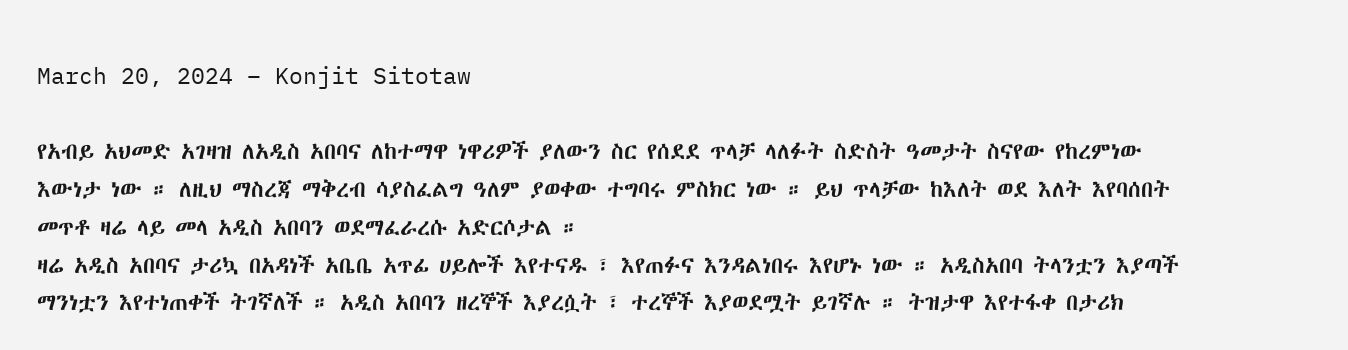March 20, 2024 – Konjit Sitotaw

የአብይ አህመድ አገዛዝ ለአዲስ አበባና ለከተማዋ ነዋሪዎች ያለውን ስር የሰደደ ጥላቻ ላለፉት ስድስት ዓመታት ስናየው የከረምነው እውነታ ነው ። ለዚህ ማስረጃ ማቅረብ ሳያስፈልግ ዓለም ያወቀው ተግባሩ ምስክር ነው ። ይህ ጥላቻው ከእለት ወደ እለት እየባሰበት መጥቶ ዛሬ ላይ መላ አዲስ አበባን ወደማፈራረሱ አድርሶታል ።
ዛሬ አዲስ አበባና ታሪኳ በአዳነች አቤቤ አጥፊ ሀይሎች እየተናዱ ፣ እየጠፉና እንዳልነበሩ እየሆኑ ነው ። አዲስአበባ ትላንቷን እያጣች ማንነቷን እየተነጠቀች ትገኛለች ። አዲስ አበባን ዘረኞች እያረሷት ፣ ተረኞች እያወደሟት ይገኛሉ ። ትዝታዋ እየተፋቀ በታሪክ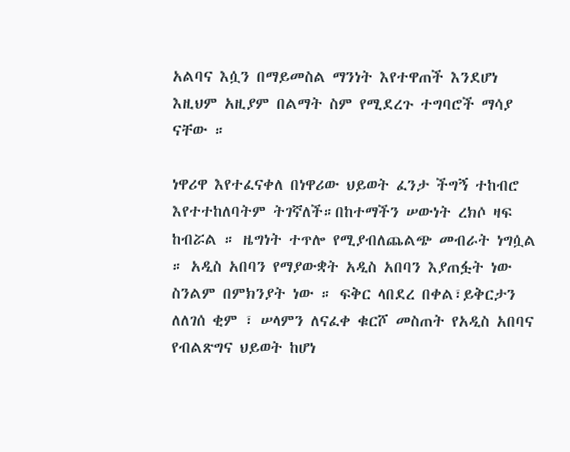አልባና እሷን በማይመስል ማንነት እየተዋጠች እንደሆነ እዚህም አዚያም በልማት ስም የሚደረጉ ተግባሮች ማሳያ ናቸው ።

ነዋሪዋ እየተፈናቀለ በነዋሪው ህይወት ፈንታ ችግኝ ተከብሮ እየተተከለባትም ትገኛለች።በከተማችን ሠውነት ረክሶ ዛፍ ከብሯል ። ዜግነት ተጥሎ የሚያብለጨልጭ መብራት ነግሷል ። አዲስ አበባን የማያውቋት አዲስ አበባን እያጠፏት ነው ስንልም በምክንያት ነው ። ፍቅር ላበደረ በቀል፣ይቅርታን ለለገሰ ቂም ፣ ሠላምን ለናፈቀ ቁርሾ መስጠት የአዲስ አበባና የብልጽግና ህይወት ከሆነ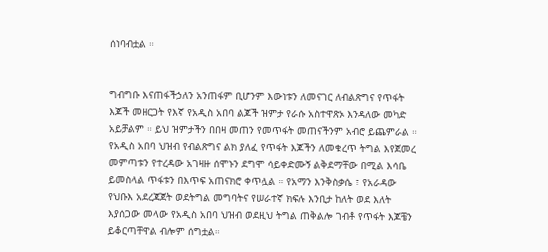ሰነባብቷል ።


ግብግቡ እናጠፋችኃለን አንጠፋም ቢሆንም እውነቱን ለመናገር ለብልጽግና የጥፋት እጆች መዘርጋት የእኛ የአዲስ አበባ ልጆች ዝምታ የራሱ አስተዋጽኦ እንዳለው መካድ አይቻልም ። ይህ ዝምታችን በበዛ መጠን የመጥፋት መጠናችንም አብሮ ይጨምራል ። የአዲስ አበባ ህዝብ የብልጽግና ልክ ያለፈ የጥፋት እጆችን ለመቁረጥ ትግል እየጀመረ መምጣቱን የተረዳው አገዛዙ ሰሞኑን ደግሞ ሳይቀድሙኝ ልቅደማቸው በሚል እሳቤ ይመስላል ጥፋቱን በእጥፍ አጠናክሮ ቀጥሏል ። የአማን እንቅስቃሴ ፣ የአራዳው የህቡእ አደረጃጀት ወደትግል መግባትና የሠራተኛ ክፍሉ እንቢታ ከለት ወደ እለት እያሰጋው መላው የአዲስ አበባ ህዝብ ወደዚህ ትግል ጠቅልሎ ገብቶ የጥፋት እጆቼን ይቆርጣቸዋል ብሎም ሰግቷል።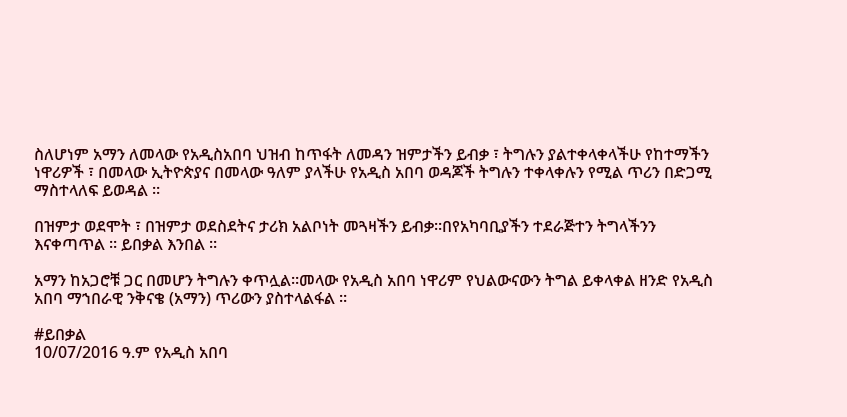ስለሆነም አማን ለመላው የአዲስአበባ ህዝብ ከጥፋት ለመዳን ዝምታችን ይብቃ ፣ ትግሉን ያልተቀላቀላችሁ የከተማችን ነዋሪዎች ፣ በመላው ኢትዮጵያና በመላው ዓለም ያላችሁ የአዲስ አበባ ወዳጆች ትግሉን ተቀላቀሉን የሚል ጥሪን በድጋሚ ማስተላለፍ ይወዳል ።

በዝምታ ወደሞት ፣ በዝምታ ወደስደትና ታሪክ አልቦነት መጓዛችን ይብቃ።በየአካባቢያችን ተደራጅተን ትግላችንን እናቀጣጥል ። ይበቃል እንበል ።

አማን ከአጋሮቹ ጋር በመሆን ትግሉን ቀጥሏል።መላው የአዲስ አበባ ነዋሪም የህልውናውን ትግል ይቀላቀል ዘንድ የአዲስ አበባ ማኀበራዊ ንቅናቄ (አማን) ጥሪውን ያስተላልፋል ።

#ይበቃል
10/07/2016 ዓ.ም የአዲስ አበባ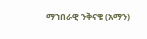ማኀበራዊ ንቅናቄ (አማን)